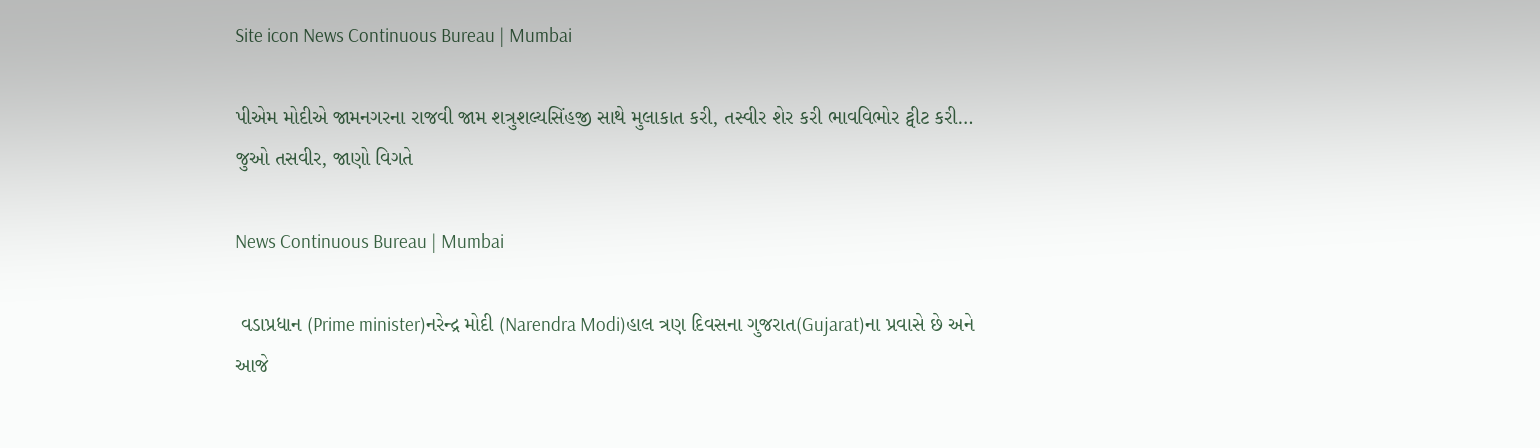Site icon News Continuous Bureau | Mumbai

પીએમ મોદીએ જામનગરના રાજવી જામ શત્રુશલ્યસિંહજી સાથે મુલાકાત કરી, તસ્વીર શેર કરી ભાવવિભોર ટ્વીટ કરી… જુઓ તસવીર, જાણો વિગતે

News Continuous Bureau | Mumbai

 વડાપ્રધાન (Prime minister)નરેન્દ્ર મોદી (Narendra Modi)હાલ ત્રણ દિવસના ગુજરાત(Gujarat)ના પ્રવાસે છે અને આજે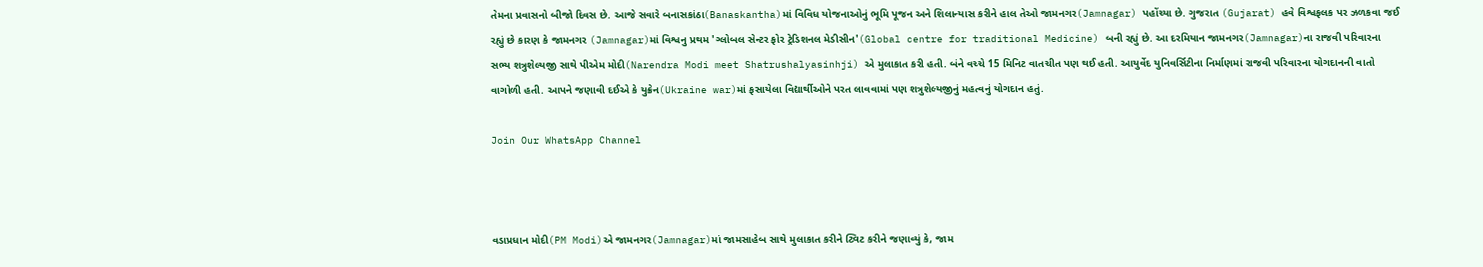તેમના પ્રવાસનો બીજો દિવસ છે. આજે સવારે બનાસકાંઠા(Banaskantha)માં વિવિધ યોજનાઓનું ભૂમિ પૂજન અને શિલાન્યાસ કરીને હાલ તેઓ જામનગર(Jamnagar) પહોંચ્યા છે. ગુજરાત (Gujarat) હવે વિશ્વફલક પર ઝળકવા જઈ રહ્યું છે કારણ કે જામનગર (Jamnagar)માં વિશ્વનુ પ્રથમ 'ગ્લોબલ સેન્ટર ફોર ટ્રેડિશનલ મેડીસીન'(Global centre for traditional Medicine) બની રહ્યું છે. આ દરમિયાન જામનગર(Jamnagar)ના રાજવી પરિવારના સભ્ય શત્રુશેલ્યજી સાથે પીએમ મોદી(Narendra Modi meet Shatrushalyasinhji) એ મુલાકાત કરી હતી. બંને વચ્ચે 15 મિનિટ વાતચીત પણ થઈ હતી. આયુર્વેદ યુનિવર્સિટીના નિર્માણમાં રાજવી પરિવારના યોગદાનની વાતો વાગોળી હતી. આપને જણાવી દઈએ કે યુક્રેન(Ukraine war)માં ફસાયેલા વિદ્યાર્થીઓને પરત લાવવામાં પણ શત્રુશેલ્યજીનું મહત્વનું યોગદાન હતું.

Join Our WhatsApp Channel



વડાપ્રધાન મોદી(PM Modi)એ જામનગર(Jamnagar)માં જામસાહેબ સાથે મુલાકાત કરીને ટ્વિટ કરીને જણાવ્યું કે, જામ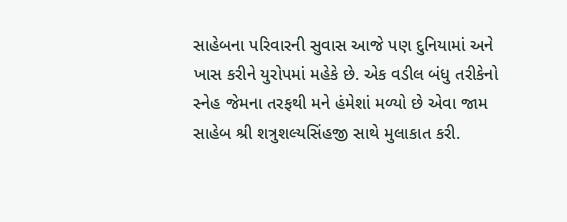સાહેબના પરિવારની સુવાસ આજે પણ દુનિયામાં અને ખાસ કરીને યુરોપમાં મહેકે છે. એક વડીલ બંધુ તરીકેનો સ્નેહ જેમના તરફથી મને હંમેશાં મળ્યો છે એવા જામ સાહેબ શ્રી શત્રુશલ્યસિંહજી સાથે મુલાકાત કરી.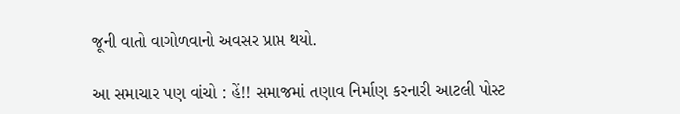જૂની વાતો વાગોળવાનો અવસર પ્રાપ્ત થયો.

આ સમાચાર પણ વાંચો : હેં!! સમાજમાં તણાવ નિર્માણ કરનારી આટલી પોસ્ટ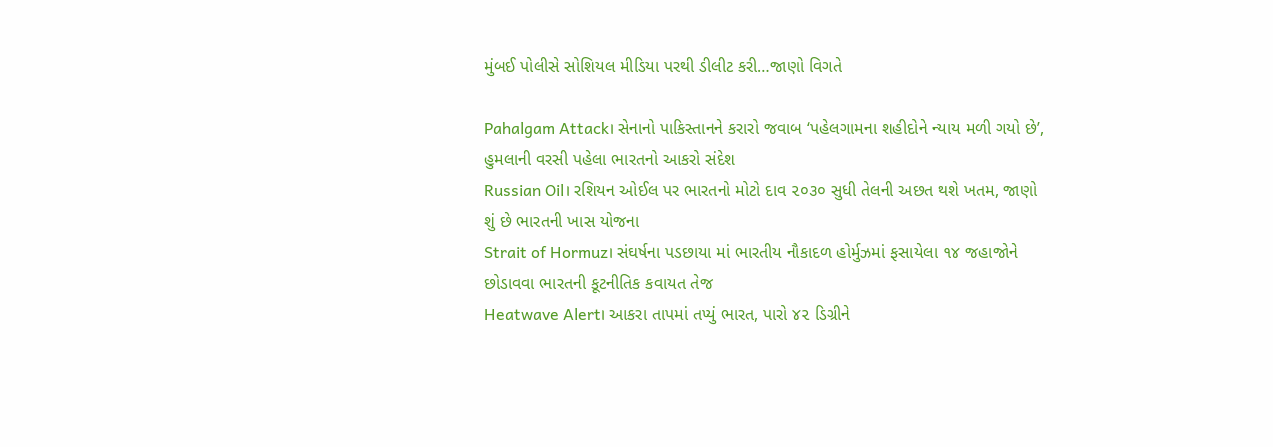મુંબઈ પોલીસે સોશિયલ મીડિયા પરથી ડીલીટ કરી…જાણો વિગતે

Pahalgam Attack। સેનાનો પાકિસ્તાનને કરારો જવાબ ‘પહેલગામના શહીદોને ન્યાય મળી ગયો છે’, હુમલાની વરસી પહેલા ભારતનો આકરો સંદેશ
Russian Oil। રશિયન ઓઈલ પર ભારતનો મોટો દાવ ૨૦૩૦ સુધી તેલની અછત થશે ખતમ, જાણો શું છે ભારતની ખાસ યોજના
Strait of Hormuz। સંઘર્ષના પડછાયા માં ભારતીય નૌકાદળ હોર્મુઝમાં ફસાયેલા ૧૪ જહાજોને છોડાવવા ભારતની કૂટનીતિક કવાયત તેજ
Heatwave Alert। આકરા તાપમાં તપ્યું ભારત, પારો ૪૨ ડિગ્રીને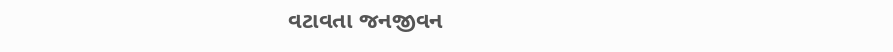વટાવતા જનજીવન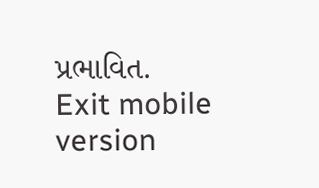પ્રભાવિત.
Exit mobile version